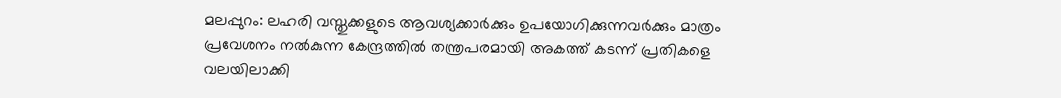മലപ്പുറം: ലഹരി വസ്തുക്കളുടെ ആവശ്യക്കാർക്കും ഉപയോഗിക്കുന്നവർക്കും മാത്രം പ്രവേശനം നൽകുന്ന കേന്ദ്രത്തിൽ തന്ത്രപരമായി അകത്ത് കടന്ന് പ്രതികളെ വലയിലാക്കി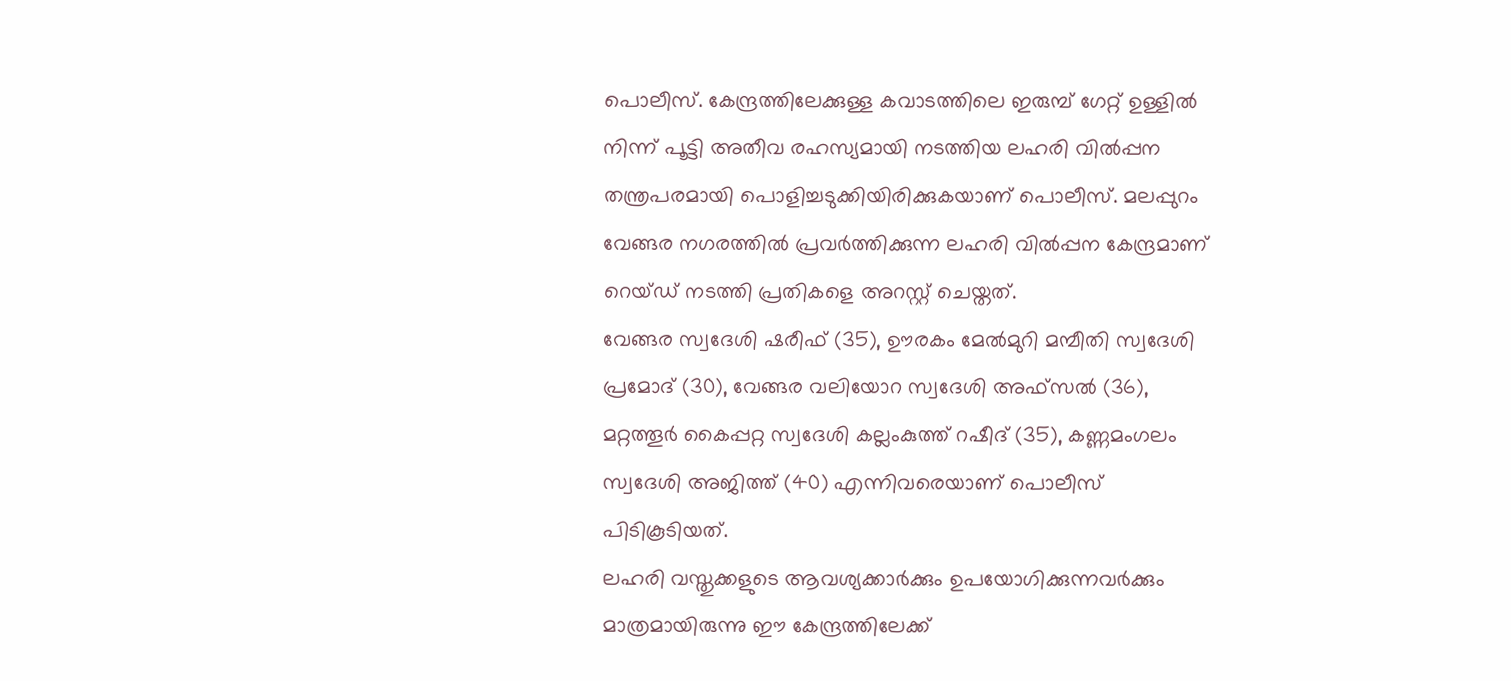പൊലീസ്. കേന്ദ്രത്തിലേക്കുള്ള കവാടത്തിലെ ഇരുമ്പ് ഗേറ്റ് ഉള്ളിൽ നിന്ന് പൂട്ടി അതീവ രഹസ്യമായി നടത്തിയ ലഹരി വിൽപ്പന തന്ത്രപരമായി പൊളിച്ചടുക്കിയിരിക്കുകയാണ് പൊലീസ്. മലപ്പുറം വേങ്ങര നഗരത്തിൽ പ്രവർത്തിക്കുന്ന ലഹരി വിൽപ്പന കേന്ദ്രമാണ് റെയ്ഡ് നടത്തി പ്രതികളെ അറസ്റ്റ് ചെയ്തത്.
വേങ്ങര സ്വദേശി ഷരീഫ് (35), ഊരകം മേൽമുറി മമ്പീതി സ്വദേശി പ്രമോദ് (30), വേങ്ങര വലിയോറ സ്വദേശി അഫ്സൽ (36), മറ്റത്തൂർ കൈപ്പറ്റ സ്വദേശി കല്ലംകുത്ത് റഷീദ് (35), കണ്ണമംഗലം സ്വദേശി അജിത്ത് (40) എന്നിവരെയാണ് പൊലീസ് പിടികൂടിയത്.
ലഹരി വസ്തുക്കളുടെ ആവശ്യക്കാർക്കും ഉപയോഗിക്കുന്നവർക്കും മാത്രമായിരുന്നു ഈ കേന്ദ്രത്തിലേക്ക്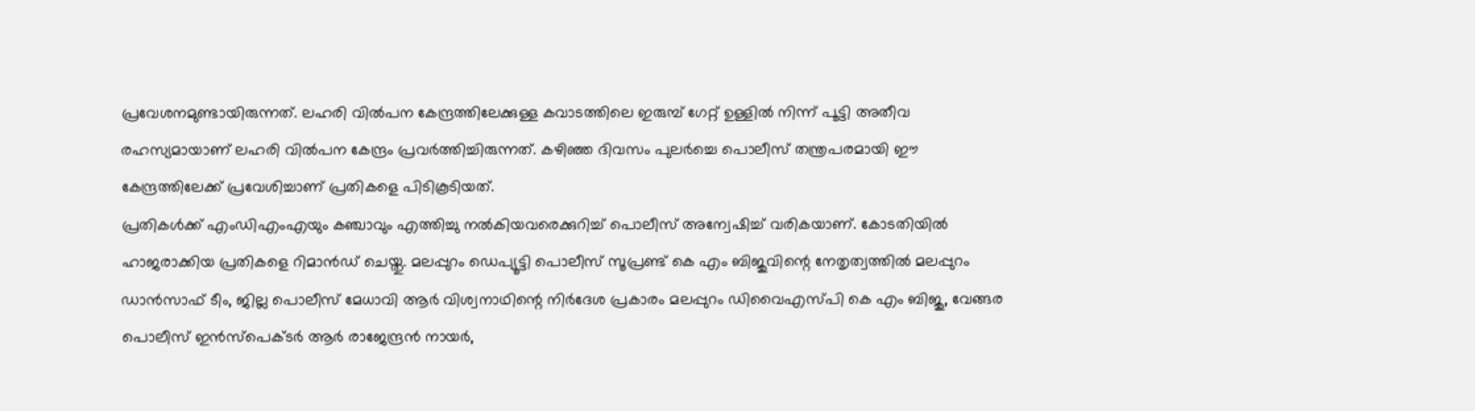പ്രവേശനമുണ്ടായിരുന്നത്. ലഹരി വിൽപന കേന്ദ്രത്തിലേക്കുള്ള കവാടത്തിലെ ഇരുമ്പ് ഗേറ്റ് ഉള്ളിൽ നിന്ന് പൂട്ടി അതീവ രഹസ്യമായാണ് ലഹരി വിൽപന കേന്ദ്രം പ്രവർത്തിച്ചിരുന്നത്. കഴിഞ്ഞ ദിവസം പുലർച്ചെ പൊലീസ് തന്ത്രപരമായി ഈ കേന്ദ്രത്തിലേക്ക് പ്രവേശിച്ചാണ് പ്രതികളെ പിടികൂടിയത്.
പ്രതികൾക്ക് എംഡിഎംഎയും കഞ്ചാവും എത്തിച്ചു നൽകിയവരെക്കുറിച്ച് പൊലീസ് അന്വേഷിച്ച് വരികയാണ്. കോടതിയിൽ ഹാജരാക്കിയ പ്രതികളെ റിമാൻഡ് ചെയ്തു. മലപ്പുറം ഡെപ്യൂട്ടി പൊലീസ് സൂപ്രണ്ട് കെ എം ബിജുവിന്റെ നേതൃത്വത്തിൽ മലപ്പുറം ഡാൻസാഫ് ടീം, ജില്ല പൊലീസ് മേധാവി ആർ വിശ്വനാഥിന്റെ നിർദേശ പ്രകാരം മലപ്പുറം ഡിവൈഎസ്പി കെ എം ബിജു, വേങ്ങര പൊലീസ് ഇൻസ്പെക്ടർ ആർ രാജേന്ദ്രൻ നായർ,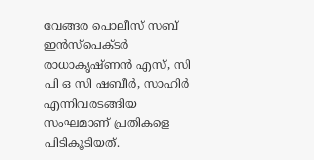വേങ്ങര പൊലീസ് സബ് ഇൻസ്പെക്ടർ രാധാകൃഷ്ണൻ എസ്, സി പി ഒ സി ഷബീർ, സാഹിർ എന്നിവരടങ്ങിയ സംഘമാണ് പ്രതികളെ പിടികൂടിയത്.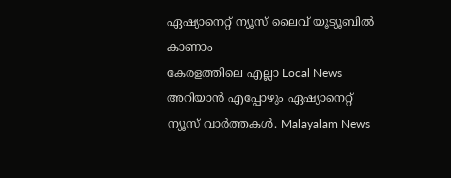ഏഷ്യാനെറ്റ് ന്യൂസ് ലൈവ് യൂട്യൂബിൽ കാണാം
കേരളത്തിലെ എല്ലാ Local News അറിയാൻ എപ്പോഴും ഏഷ്യാനെറ്റ് ന്യൂസ് വാർത്തകൾ. Malayalam News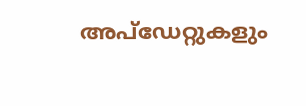അപ്ഡേറ്റുകളും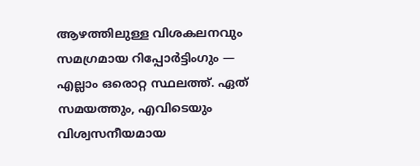ആഴത്തിലുള്ള വിശകലനവും സമഗ്രമായ റിപ്പോർട്ടിംഗും — എല്ലാം ഒരൊറ്റ സ്ഥലത്ത്. ഏത് സമയത്തും, എവിടെയും വിശ്വസനീയമായ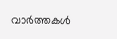വാർത്തകൾ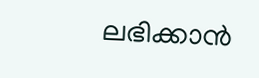ലഭിക്കാൻ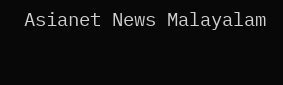Asianet News Malayalam